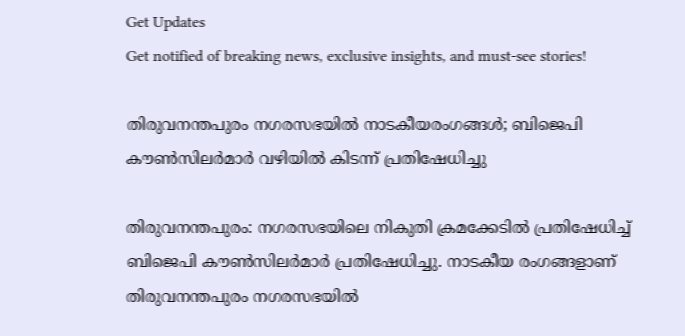Get Updates
Get notified of breaking news, exclusive insights, and must-see stories!

തിരുവനന്തപുരം നഗരസഭയിൽ നാടകീയരംഗങ്ങൾ; ബിജെപി കൗൺസിലർമാർ വഴിയിൽ കിടന്ന് പ്രതിഷേധിച്ചു

തിരുവനന്തപുരം: നഗരസഭയിലെ നികുതി ക്രമക്കേടിൽ പ്രതിഷേധിച്ച് ബിജെപി കൗൺസിലർമാർ പ്രതിഷേധിച്ചു. നാടകീയ രംഗങ്ങളാണ് തിരുവനന്തപുരം നഗരസഭയിൽ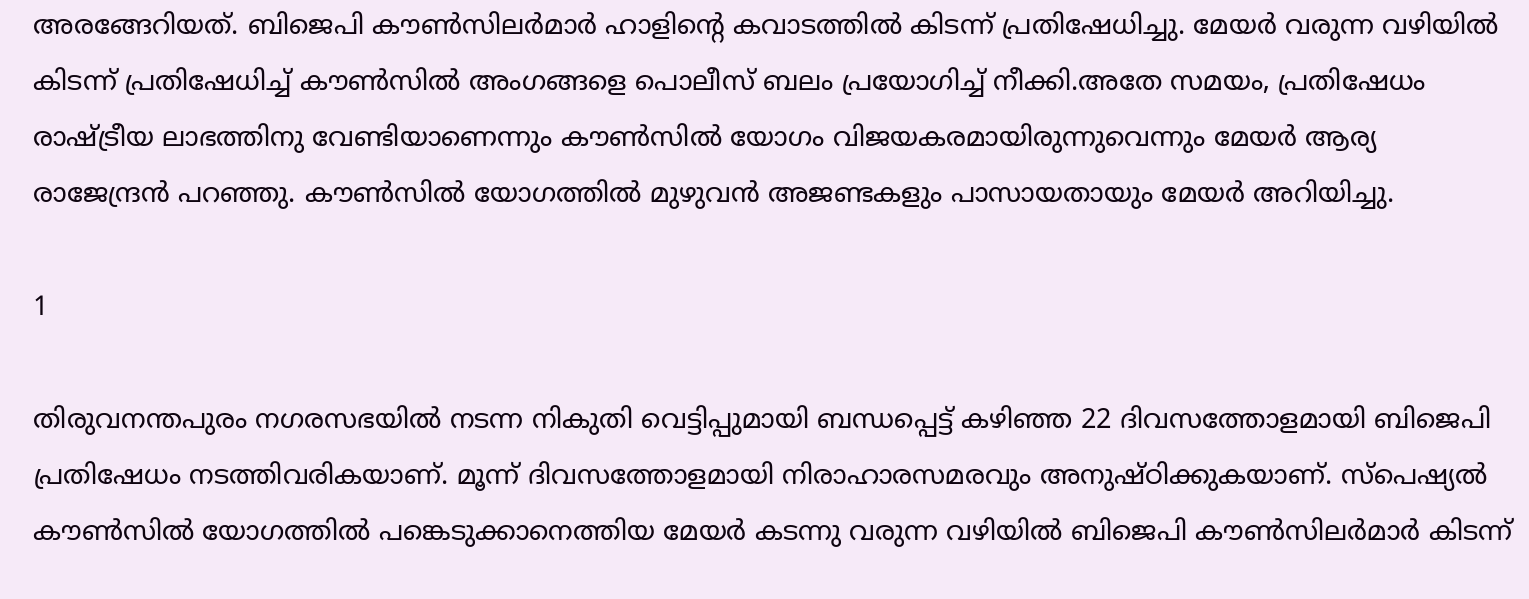അരങ്ങേറിയത്. ബിജെപി കൗൺസിലർമാർ ഹാളിൻ്റെ കവാടത്തിൽ കിടന്ന് പ്രതിഷേധിച്ചു. മേയർ വരുന്ന വഴിയിൽ കിടന്ന് പ്രതിഷേധിച്ച് കൗൺസിൽ അംഗങ്ങളെ പൊലീസ് ബലം പ്രയോഗിച്ച് നീക്കി.അതേ സമയം, പ്രതിഷേധം രാഷ്ട്രീയ ലാഭത്തിനു വേണ്ടിയാണെന്നും കൗൺസിൽ യോഗം വിജയകരമായിരുന്നുവെന്നും മേയർ ആര്യ രാജേന്ദ്രൻ പറഞ്ഞു. കൗൺസിൽ യോഗത്തിൽ മുഴുവൻ അജണ്ടകളും പാസായതായും മേയർ അറിയിച്ചു.

1

തിരുവനന്തപുരം നഗരസഭയിൽ നടന്ന നികുതി വെട്ടിപ്പുമായി ബന്ധപ്പെട്ട് കഴിഞ്ഞ 22 ദിവസത്തോളമായി ബിജെപി പ്രതിഷേധം നടത്തിവരികയാണ്. മൂന്ന് ദിവസത്തോളമായി നിരാഹാരസമരവും അനുഷ്ഠിക്കുകയാണ്. സ്പെഷ്യൽ കൗൺസിൽ യോഗത്തിൽ പങ്കെടുക്കാനെത്തിയ മേയർ കടന്നു വരുന്ന വഴിയിൽ ബിജെപി കൗൺസിലർമാർ കിടന്ന്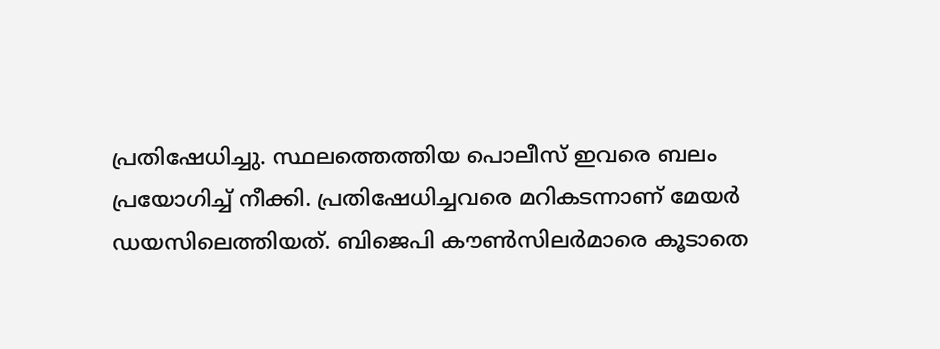പ്രതിഷേധിച്ചു. സ്ഥലത്തെത്തിയ പൊലീസ് ഇവരെ ബലം പ്രയോഗിച്ച് നീക്കി. പ്രതിഷേധിച്ചവരെ മറികടന്നാണ് മേയർ ഡയസിലെത്തിയത്. ബിജെപി കൗൺസിലർമാരെ കൂടാതെ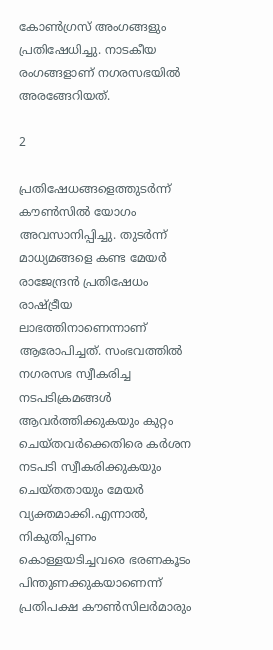കോൺഗ്രസ് അംഗങ്ങളും പ്രതിഷേധിച്ചു. നാടകീയ രംഗങ്ങളാണ് നഗരസഭയിൽ അരങ്ങേറിയത്.

2

പ്രതിഷേധങ്ങളെത്തുടർന്ന് കൗൺസിൽ യോഗം അവസാനിപ്പിച്ചു. തുടർന്ന് മാധ്യമങ്ങളെ കണ്ട മേയർ രാജേന്ദ്രൻ പ്രതിഷേധം രാഷ്ട്രീയ ലാഭത്തിനാണെന്നാണ് ആരോപിച്ചത്. സംഭവത്തിൽ നഗരസഭ സ്വീകരിച്ച നടപടിക്രമങ്ങൾ ആവർത്തിക്കുകയും കുറ്റം ചെയ്തവർക്കെതിരെ കർശന നടപടി സ്വീകരിക്കുകയും ചെയ്തതായും മേയർ വ്യക്തമാക്കി.എന്നാൽ, നികുതിപ്പണം കൊള്ളയടിച്ചവരെ ഭരണകൂടം പിന്തുണക്കുകയാണെന്ന് പ്രതിപക്ഷ കൗണ്‍സിലര്‍മാരും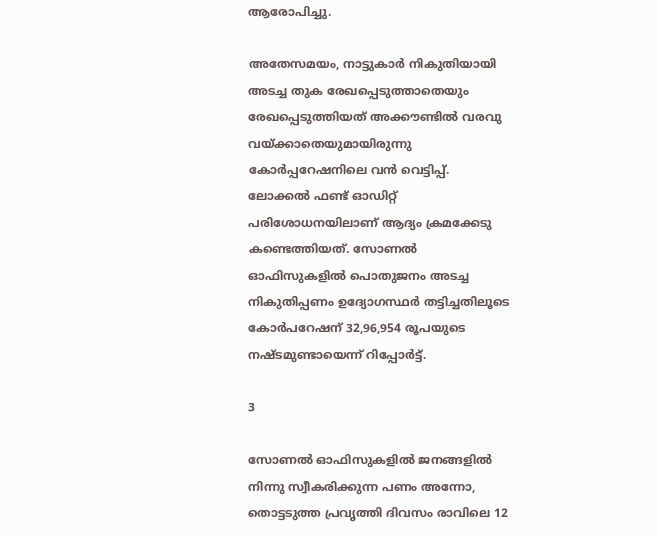ആരോപിച്ചു.

അതേസമയം, നാട്ടുകാര്‍ നികുതിയായി അടച്ച തുക രേഖപ്പെടുത്താതെയും രേഖപ്പെടുത്തിയത് അക്കൗണ്ടില്‍ വരവു വയ്ക്കാതെയുമായിരുന്നു കോര്‍പ്പറേഷനിലെ വന്‍ വെട്ടിപ്പ്. ലോക്കല്‍ ഫണ്ട് ഓഡിറ്റ് പരിശോധനയിലാണ് ആദ്യം ക്രമക്കേടു കണ്ടെത്തിയത്. സോണല്‍ ഓഫിസുകളില്‍ പൊതുജനം അടച്ച നികുതിപ്പണം ഉദ്യോഗസ്ഥര്‍ തട്ടിച്ചതിലൂടെ കോര്‍പറേഷന് 32,96,954 രൂപയുടെ നഷ്ടമുണ്ടായെന്ന് റിപ്പോര്‍ട്ട്.

3

സോണല്‍ ഓഫിസുകളില്‍ ജനങ്ങളില്‍ നിന്നു സ്വീകരിക്കുന്ന പണം അന്നോ, തൊട്ടടുത്ത പ്രവൃത്തി ദിവസം രാവിലെ 12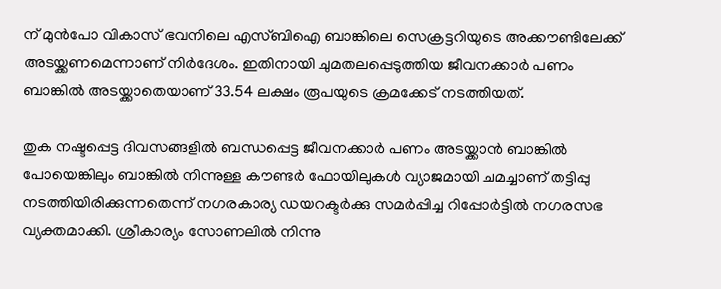ന് മുന്‍പോ വികാസ് ഭവനിലെ എസ്ബിഐ ബാങ്കിലെ സെക്രട്ടറിയുടെ അക്കൗണ്ടിലേക്ക് അടയ്ക്കണമെന്നാണ് നിര്‍ദേശം. ഇതിനായി ചുമതലപ്പെടുത്തിയ ജീവനക്കാര്‍ പണം ബാങ്കില്‍ അടയ്ക്കാതെയാണ് 33.54 ലക്ഷം രൂപയുടെ ക്രമക്കേട് നടത്തിയത്.

തുക നഷ്ടപ്പെട്ട ദിവസങ്ങളില്‍ ബന്ധപ്പെട്ട ജീവനക്കാര്‍ പണം അടയ്ക്കാന്‍ ബാങ്കില്‍ പോയെങ്കിലും ബാങ്കില്‍ നിന്നുള്ള കൗണ്ടര്‍ ഫോയിലുകള്‍ വ്യാജമായി ചമച്ചാണ് തട്ടിപ്പു നടത്തിയിരിക്കുന്നതെന്ന് നഗരകാര്യ ഡയറക്ടര്‍ക്കു സമര്‍പ്പിച്ച റിപ്പോര്‍ട്ടില്‍ നഗരസഭ വ്യക്തമാക്കി. ശ്രീകാര്യം സോണലില്‍ നിന്നു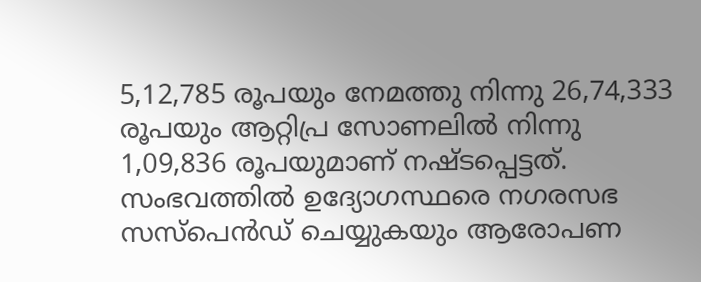5,12,785 രൂപയും നേമത്തു നിന്നു 26,74,333 രൂപയും ആറ്റിപ്ര സോണലില്‍ നിന്നു 1,09,836 രൂപയുമാണ് നഷ്ടപ്പെട്ടത്. സംഭവത്തിൽ ഉദ്യോഗസ്ഥരെ നഗരസഭ സസ്പെൻഡ് ചെയ്യുകയും ആരോപണ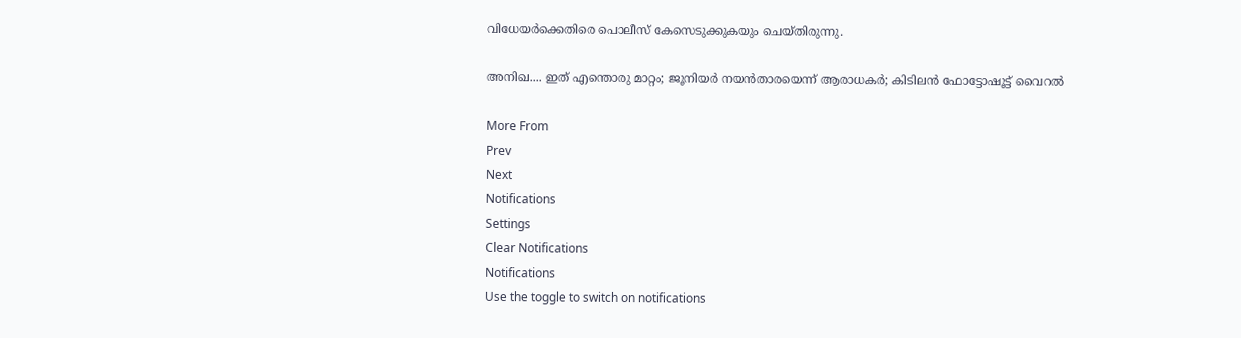വിധേയർക്കെതിരെ പൊലീസ് കേസെടുക്കുകയും ചെയ്തിരുന്നു.

അനിഖ.... ഇത് എന്തൊരു മാറ്റം; ജൂനിയര്‍ നയന്‍താരയെന്ന് ആരാധകര്‍; കിടിലന്‍ ഫോട്ടോഷൂട്ട് വൈറല്‍

More From
Prev
Next
Notifications
Settings
Clear Notifications
Notifications
Use the toggle to switch on notifications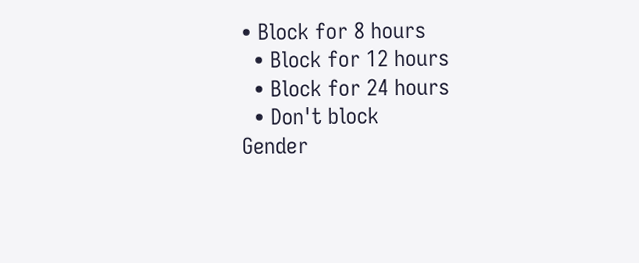• Block for 8 hours
  • Block for 12 hours
  • Block for 24 hours
  • Don't block
Gender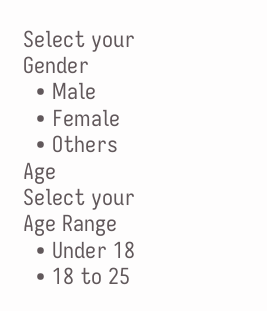Select your Gender
  • Male
  • Female
  • Others
Age
Select your Age Range
  • Under 18
  • 18 to 25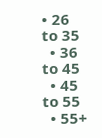• 26 to 35
  • 36 to 45
  • 45 to 55
  • 55+